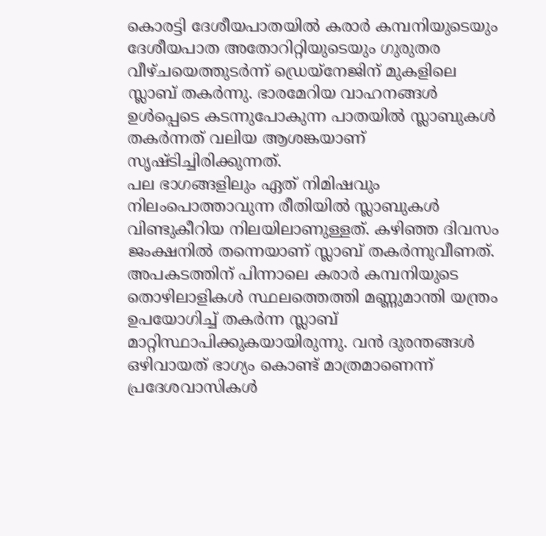കൊരട്ടി ദേശീയപാതയിൽ കരാർ കമ്പനിയുടെയും ദേശീയപാത അതോറിറ്റിയുടെയും ഗുരുതര വീഴ്ചയെത്തുടർന്ന് ഡ്രെയ്നേജിന് മുകളിലെ സ്ലാബ് തകർന്നു. ഭാരമേറിയ വാഹനങ്ങൾ ഉൾപ്പെടെ കടന്നുപോകുന്ന പാതയിൽ സ്ലാബുകൾ തകർന്നത് വലിയ ആശങ്കയാണ് സൃഷ്ടിച്ചിരിക്കുന്നത്.
പല ഭാഗങ്ങളിലും ഏത് നിമിഷവും നിലംപൊത്താവുന്ന രീതിയിൽ സ്ലാബുകൾ വിണ്ടുകീറിയ നിലയിലാണുള്ളത്. കഴിഞ്ഞ ദിവസം ജംക്ഷനിൽ തന്നെയാണ് സ്ലാബ് തകർന്നുവീണത്.
അപകടത്തിന് പിന്നാലെ കരാർ കമ്പനിയുടെ തൊഴിലാളികൾ സ്ഥലത്തെത്തി മണ്ണുമാന്തി യന്ത്രം ഉപയോഗിച്ച് തകർന്ന സ്ലാബ് മാറ്റിസ്ഥാപിക്കുകയായിരുന്നു. വൻ ദുരന്തങ്ങൾ ഒഴിവായത് ഭാഗ്യം കൊണ്ട് മാത്രമാണെന്ന് പ്രദേശവാസികൾ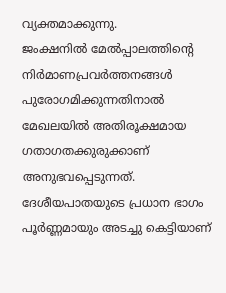വ്യക്തമാക്കുന്നു.
ജംക്ഷനിൽ മേൽപ്പാലത്തിന്റെ നിർമാണപ്രവർത്തനങ്ങൾ പുരോഗമിക്കുന്നതിനാൽ മേഖലയിൽ അതിരൂക്ഷമായ ഗതാഗതക്കുരുക്കാണ് അനുഭവപ്പെടുന്നത്. ദേശീയപാതയുടെ പ്രധാന ഭാഗം പൂർണ്ണമായും അടച്ചു കെട്ടിയാണ്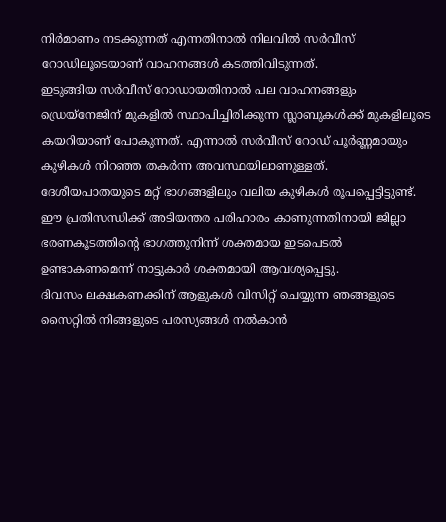നിർമാണം നടക്കുന്നത് എന്നതിനാൽ നിലവിൽ സർവീസ് റോഡിലൂടെയാണ് വാഹനങ്ങൾ കടത്തിവിടുന്നത്.
ഇടുങ്ങിയ സർവീസ് റോഡായതിനാൽ പല വാഹനങ്ങളും ഡ്രെയ്നേജിന് മുകളിൽ സ്ഥാപിച്ചിരിക്കുന്ന സ്ലാബുകൾക്ക് മുകളിലൂടെ കയറിയാണ് പോകുന്നത്. എന്നാൽ സർവീസ് റോഡ് പൂർണ്ണമായും കുഴികൾ നിറഞ്ഞ തകർന്ന അവസ്ഥയിലാണുള്ളത്.
ദേശീയപാതയുടെ മറ്റ് ഭാഗങ്ങളിലും വലിയ കുഴികൾ രൂപപ്പെട്ടിട്ടുണ്ട്. ഈ പ്രതിസന്ധിക്ക് അടിയന്തര പരിഹാരം കാണുന്നതിനായി ജില്ലാ ഭരണകൂടത്തിന്റെ ഭാഗത്തുനിന്ന് ശക്തമായ ഇടപെടൽ ഉണ്ടാകണമെന്ന് നാട്ടുകാർ ശക്തമായി ആവശ്യപ്പെട്ടു.
ദിവസം ലക്ഷകണക്കിന് ആളുകൾ വിസിറ്റ് ചെയ്യുന്ന ഞങ്ങളുടെ സൈറ്റിൽ നിങ്ങളുടെ പരസ്യങ്ങൾ നൽകാൻ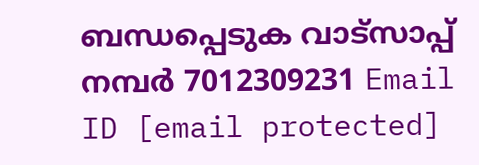ബന്ധപ്പെടുക വാട്സാപ്പ് നമ്പർ 7012309231 Email ID [email protected]